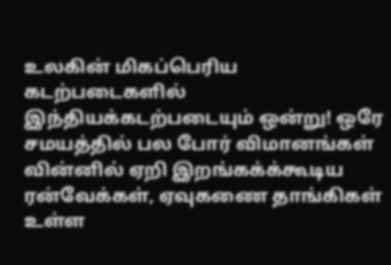உலகின் மிகப்பெரிய கடற்படைகளில் இந்தியக்கடற்படையும் ஒன்று! ஒரே சமயத்தில் பல போர் விமானங்கள் வின்னில் ஏறி இறங்கக்க்கூடிய ரன்வேக்கள், ஏவுகணை தாங்கிகள் உள்ள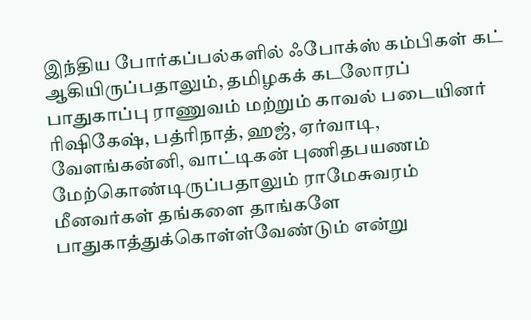இந்திய போர்கப்பல்களில் ஃபோக்ஸ் கம்பிகள் கட் ஆகியிருப்பதாலும், தமிழகக் கடலோரப் பாதுகாப்பு ராணுவம் மற்றும் காவல் படையினர் ரிஷிகேஷ், பத்ரிநாத், ஹஜ், ஏர்வாடி, வேளங்கன்னி, வாட்டிகன் புணிதபயணம் மேற்கொண்டிருப்பதாலும் ராமேசுவரம் மீனவர்கள் தங்களை தாங்களே பாதுகாத்துக்கொள்ள்வேண்டும் என்று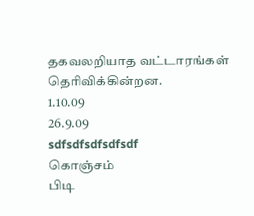தகவலறியாத வட்டாரங்கள் தெரிவிக்கின்றன.
1.10.09
26.9.09
sdfsdfsdfsdfsdf
கொஞ்சம்
பிடி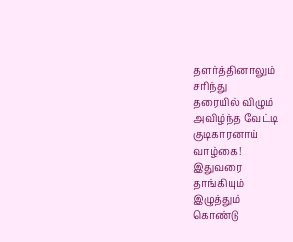தளர்த்தினாலும்
சரிந்து
தரையில் விழும்
அவிழ்ந்த வேட்டி
குடிகாரனாய்
வாழ்கை!
இதுவரை
தாங்கியும்
இழுத்தும்
கொண்டு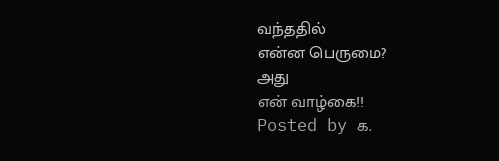வந்ததில்
என்ன பெருமை?
அது
என் வாழ்கை!!
Posted by க.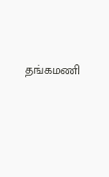தங்கமணி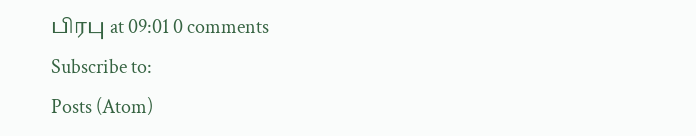பிரபு at 09:01 0 comments
Subscribe to:
Posts (Atom)